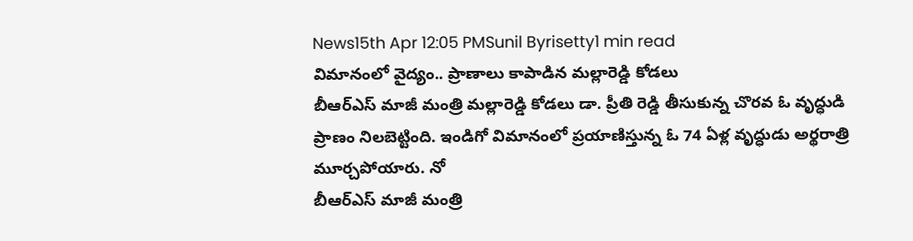News15th Apr 12:05 PMSunil Byrisetty1 min read
విమానంలో వైద్యం.. ప్రాణాలు కాపాడిన మల్లారెడ్డి కోడలు
బీఆర్ఎస్ మాజీ మంత్రి మల్లారెడ్డి కోడలు డా. ప్రీతి రెడ్డి తీసుకున్న చొరవ ఓ వృద్ధుడి ప్రాణం నిలబెట్టింది. ఇండిగో విమానంలో ప్రయాణిస్తున్న ఓ 74 ఏళ్ల వృద్ధుడు అర్థరాత్రి మూర్చపోయారు. నో
బీఆర్ఎస్ మాజీ మంత్రి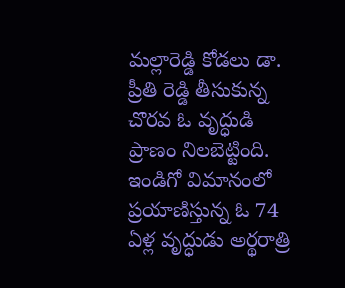మల్లారెడ్డి కోడలు డా. ప్రీతి రెడ్డి తీసుకున్న చొరవ ఓ వృద్ధుడి ప్రాణం నిలబెట్టింది.
ఇండిగో విమానంలో ప్రయాణిస్తున్న ఓ 74 ఏళ్ల వృద్ధుడు అర్థరాత్రి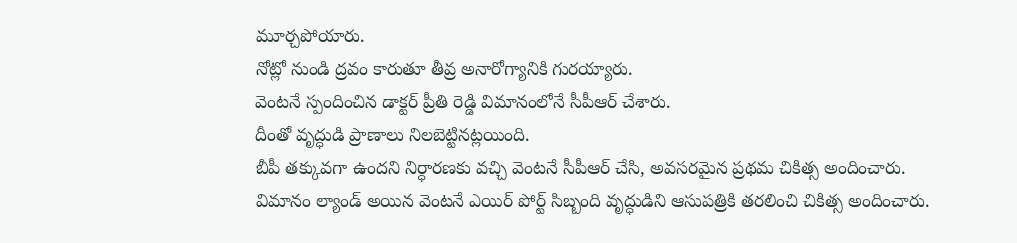మూర్చపోయారు.
నోట్లో నుండి ద్రవం కారుతూ తీవ్ర అనారోగ్యానికి గురయ్యారు.
వెంటనే స్పందించిన డాక్టర్ ప్రీతి రెడ్డి విమానంలోనే సీపీఆర్ చేశారు.
దీంతో వృద్ధుడి ప్రాణాలు నిలబెట్టినట్లయింది.
బీపీ తక్కువగా ఉందని నిర్ధారణకు వచ్చి వెంటనే సీపీఆర్ చేసి, అవసరమైన ప్రథమ చికిత్స అందించారు.
విమానం ల్యాండ్ అయిన వెంటనే ఎయిర్ పోర్ట్ సిబ్బంది వృద్ధుడిని ఆసుపత్రికి తరలించి చికిత్స అందించారు.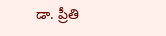డా. ప్రీతి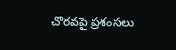చొరవపై ప్రశంసలు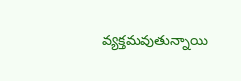వ్యక్తమవుతున్నాయి